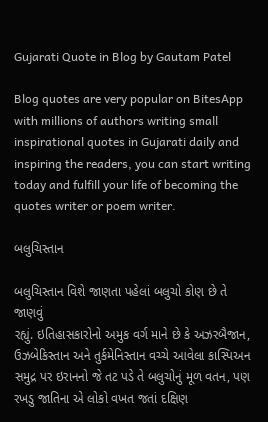Gujarati Quote in Blog by Gautam Patel

Blog quotes are very popular on BitesApp with millions of authors writing small inspirational quotes in Gujarati daily and inspiring the readers, you can start writing today and fulfill your life of becoming the quotes writer or poem writer.

બલુચિસ્તાન

બલુચિસ્તાન વિશે જાણતા પહેલાં બલુચો કોણ છે તે જાણવું
રહ્યું. ઇતિહાસકારોનો અમુક વર્ગ માને છે કે અઝરબૈજાન,
ઉઝબેકિસ્તાન અને તુર્કમેનિસ્તાન વચ્ચે આવેલા કાસ્પિઅન
સમુદ્ર પર ઇરાનનો જે તટ પડે તે બલુચોનું મૂળ વતન, પણ
રખડુ જાતિના એ લોકો વખત જતાં દક્ષિણ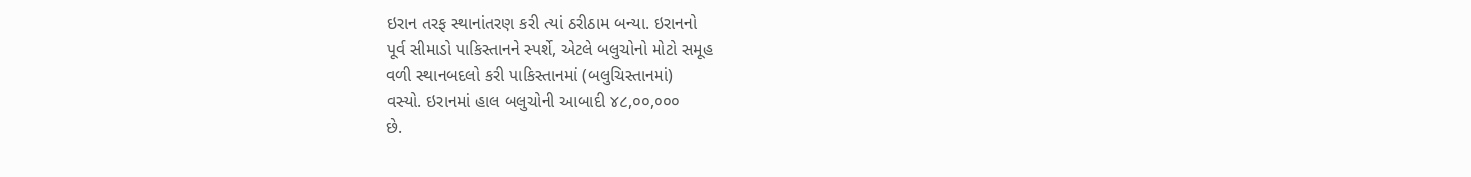ઇરાન તરફ સ્થાનાંતરણ કરી ત્યાં ઠરીઠામ બન્યા. ઇરાનનો
પૂર્વ સીમાડો પાકિસ્તાનને સ્પર્શે, એટલે બલુચોનો મોટો સમૂહ
વળી સ્થાનબદલો કરી પાકિસ્તાનમાં (બલુચિસ્તાનમાં)
વસ્યો. ઇરાનમાં હાલ બલુચોની આબાદી ૪૮,૦૦,૦૦૦
છે.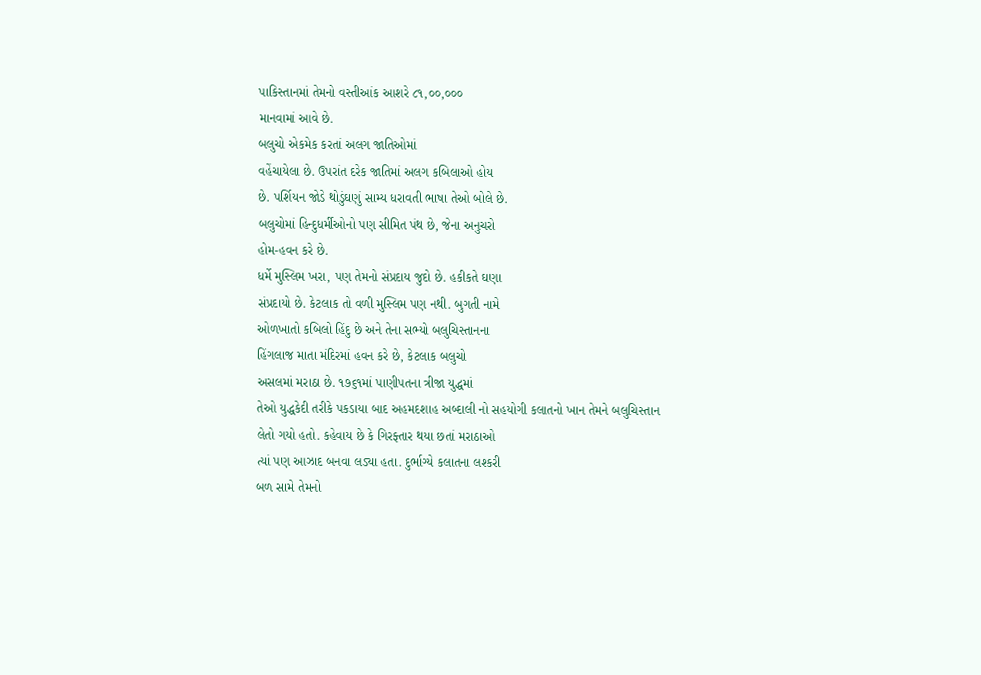પાકિસ્તાનમાં તેમનો વસ્તીઆંક આશરે ૮૧,૦૦,૦૦૦
માનવામાં આવે છે.
બલુચો એકમેક કરતાં અલગ જાતિઓમાં
વહેંચાયેલા છે. ઉપરાંત દરેક જાતિમાં અલગ કબિલાઓ હોય
છે. પર્શિયન જોડે થોડુંઘણું સામ્ય ધરાવતી ભાષા તેઓ બોલે છે.
બલુચોમાં હિન્દુધર્મીઓનો પણ સીમિત પંથ છે, જેના અનુચરો
હોમ-હવન કરે છે.
ધર્મે મુસ્લિમ ખરા, પણ તેમનો સંપ્રદાય જુદો છે. હકીકતે ઘણા
સંપ્રદાયો છે. કેટલાક તો વળી મુસ્લિમ પણ નથી. બુગતી નામે
ઓળખાતો કબિલો હિંદુ છે અને તેના સભ્યો બલુચિસ્તાનના
હિંગલાજ માતા મંદિરમાં હવન કરે છે, કેટલાક બલુચો
અસલમાં મરાઠા છે. ૧૭૬૧માં પાણીપતના ત્રીજા યુદ્ધમાં
તેઓ યુદ્ધકેદી તરીકે પકડાયા બાદ અહમદશાહ અબ્દાલી નો સહયોગી કલાતનો ખાન તેમને બલુચિસ્તાન
લેતો ગયો હતો. કહેવાય છે કે ગિરફ્તાર થયા છતાં મરાઠાઓ
ત્યાં પણ આઝાદ બનવા લડ્યા હતા. દુર્ભાગ્યે કલાતના લશ્કરી
બળ સામે તેમનો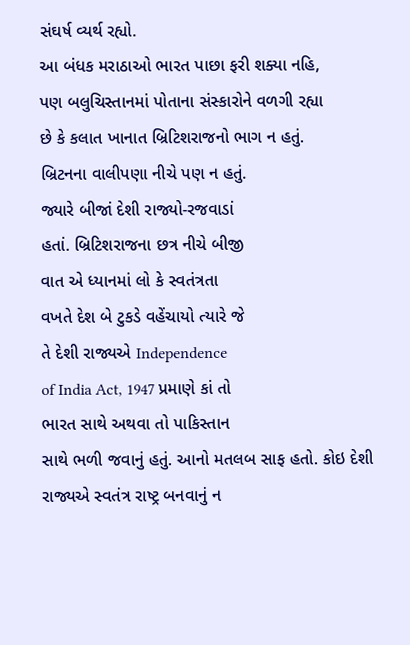સંઘર્ષ વ્યર્થ રહ્યો.
આ બંધક મરાઠાઓ ભારત પાછા ફરી શક્યા નહિ,
પણ બલુચિસ્તાનમાં પોતાના સંસ્કારોને વળગી રહ્યા
છે કે કલાત ખાનાત બ્રિટિશરાજનો ભાગ ન હતું.
બ્રિટનના વાલીપણા નીચે પણ ન હતું.
જ્યારે બીજાં દેશી રાજ્યો-રજવાડાં
હતાં. બ્રિટિશરાજના છત્ર નીચે બીજી
વાત એ ધ્યાનમાં લો કે સ્વતંત્રતા
વખતે દેશ બે ટુકડે વહેંચાયો ત્યારે જે
તે દેશી રાજ્યએ Independence
of India Act, 1947 પ્રમાણે કાં તો
ભારત સાથે અથવા તો પાકિસ્તાન
સાથે ભળી જવાનું હતું. આનો મતલબ સાફ હતો. કોઇ દેશી
રાજ્યએ સ્વતંત્ર રાષ્ટ્ર બનવાનું ન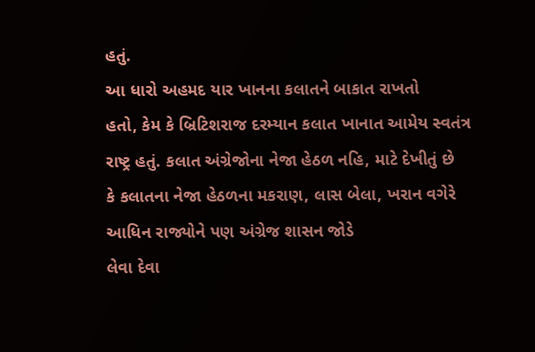હતું.
આ ધારો અહમદ યાર ખાનના કલાતને બાકાત રાખતો
હતો, કેમ કે બ્રિટિશરાજ દરમ્યાન કલાત ખાનાત આમેય સ્વતંત્ર
રાષ્ટ્ર હતું. કલાત અંગ્રેજોના નેજા હેઠળ નહિ, માટે દેખીતું છે
કે કલાતના નેજા હેઠળના મકરાણ, લાસ બેલા, ખરાન વગેરે
આધિન રાજ્યોને પણ અંગ્રેજ શાસન જોડે
લેવા દેવા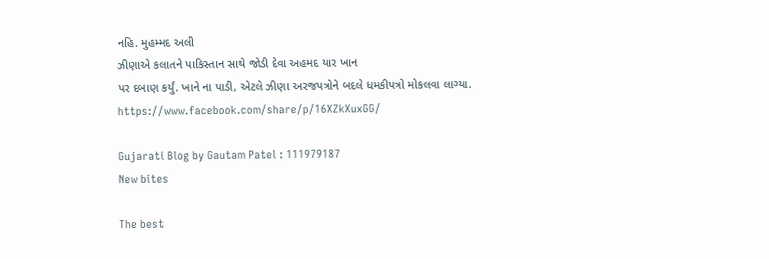નહિ. મુહમ્મદ અલી
ઝીણાએ કલાતને પાકિસ્તાન સાથે જોડી દેવા અહમદ યાર ખાન
પર દબાણ કર્યું. ખાને ના પાડી, એટલે ઝીણા અરજપત્રોને બદલે ધમકીપત્રો મોકલવા લાગ્યા.
https://www.facebook.com/share/p/16XZkXuxGG/

Gujarati Blog by Gautam Patel : 111979187
New bites

The best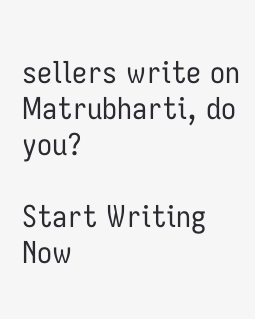sellers write on Matrubharti, do you?

Start Writing Now